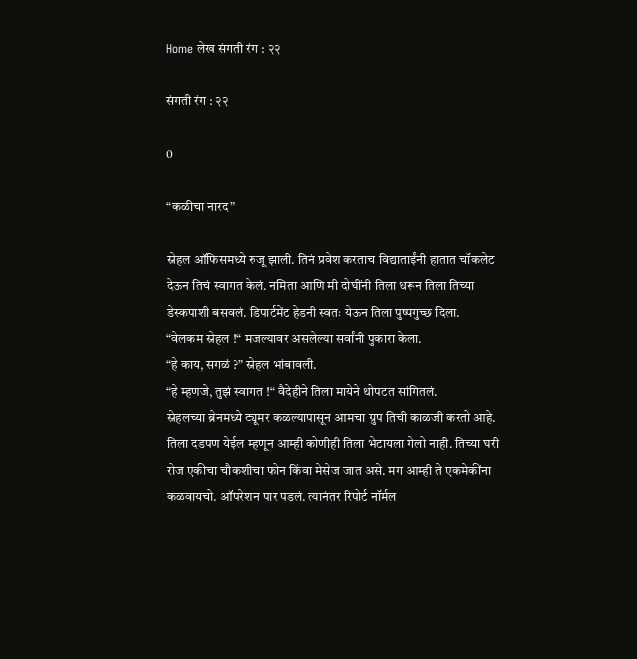Home लेख संगती रंग : २२

संगती रंग : २२

0

“कळीचा नारद”

स्नेहल ऑफिसमध्ये रुजू झाली. तिनं प्रवेश करताच विद्याताईंनी हातात चॉकलेट देऊन तिचं स्वागत केलं. नमिता आणि मी दोघींनी तिला धरून तिला तिच्या डेस्कपाशी बसवलं. डिपार्टमेंट हेडनी स्वतः येऊन तिला पुष्पगुच्छ दिला.
“वेलकम स्नेहल !“ मजल्यावर असलेल्या सर्वांनी पुकारा केला.
“हे काय, सगळं ?” स्नेहल भांबावली.
“हे म्हणजे, तुझं स्वागत !“ वैदेहीने तिला मायेने थोपटत सांगितलं.
स्नेहलच्या ब्रेनमध्ये ट्यूमर कळल्यापासून आमचा ग्रुप तिची काळजी करतो आहे. तिला दडपण येईल म्हणून आम्ही कोणीही तिला भेटायला गेलो नाही. तिच्या घरी रोज एकीचा चौकशीचा फोन किंवा मेसेज जात असे. मग आम्ही ते एकमेकींना कळवायचो. ऑपरेशन पार पडलं. त्यानंतर रिपोर्ट नॉर्मल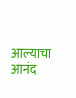आल्याचा आनंद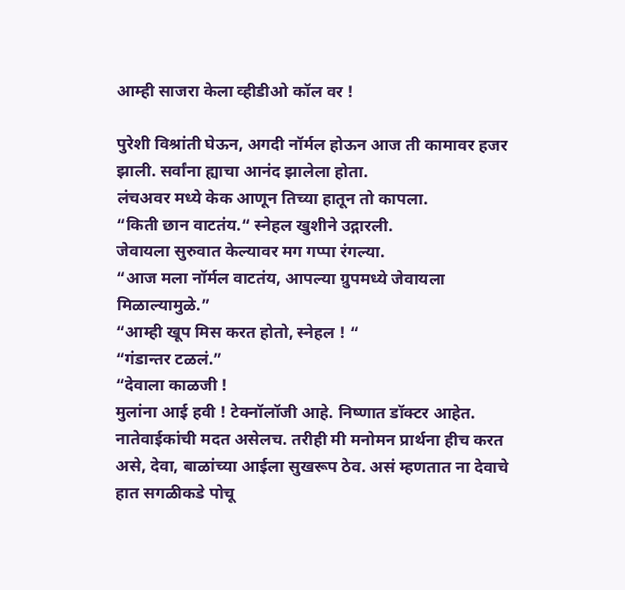आम्ही साजरा केला व्हीडीओ कॉल वर !

पुरेशी विश्रांती घेऊन, अगदी नॉर्मल होऊन आज ती कामावर हजर झाली. सर्वांना ह्याचा आनंद झालेला होता.
लंचअवर मध्ये केक आणून तिच्या हातून तो कापला.
“किती छान वाटतंय.“ स्नेहल खुशीने उद्गारली.
जेवायला सुरुवात केल्यावर मग गप्पा रंगल्या.
“आज मला नॉर्मल वाटतंय, आपल्या ग्रुपमध्ये जेवायला मिळाल्यामुळे.”
“आम्ही खूप मिस करत होतो, स्नेहल ! “
“गंडान्तर टळलं.”
“देवाला काळजी !
मुलांना आई हवी ! टेक्नॉलॉजी आहे. निष्णात डॉक्टर आहेत. नातेवाईकांची मदत असेलच. तरीही मी मनोमन प्रार्थना हीच करत असे, देवा, बाळांच्या आईला सुखरूप ठेव. असं म्हणतात ना देवाचे हात सगळीकडे पोचू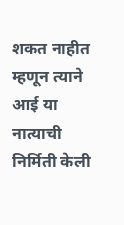शकत नाहीत म्हणून त्याने आई या नात्याची निर्मिती केली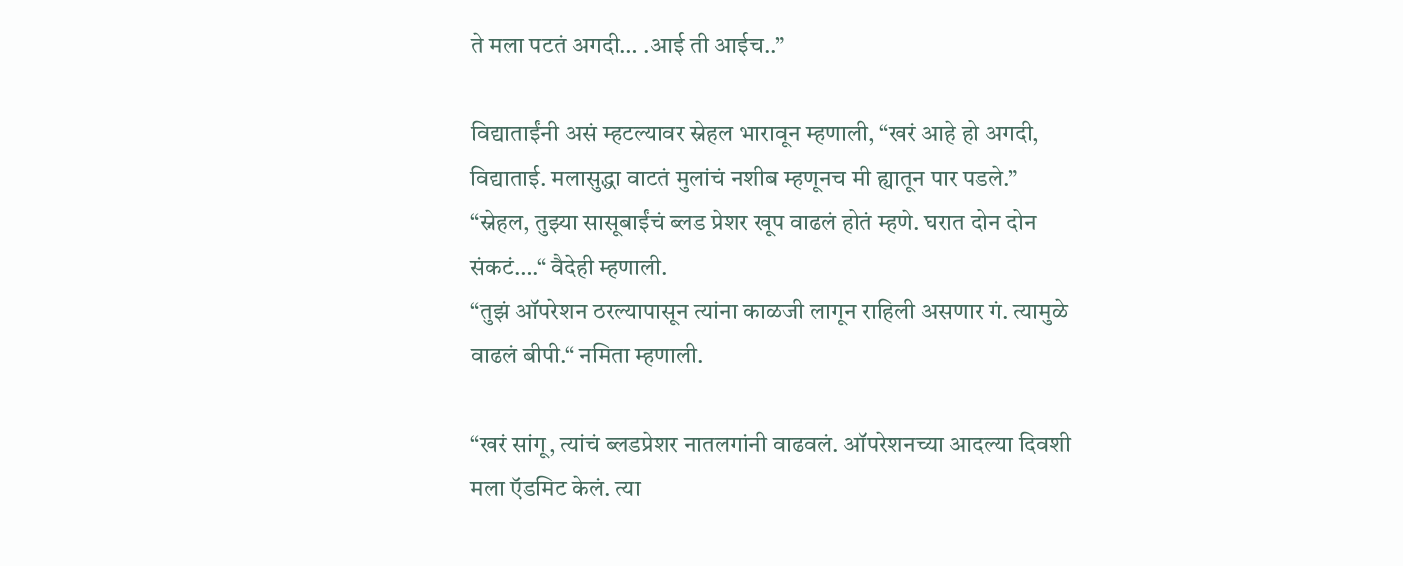ते मला पटतं अगदी… .आई ती आईच..”

विद्याताईंनी असं म्हटल्यावर स्नेहल भारावून म्हणाली, “खरं आहे हो अगदी, विद्याताई. मलासुद्धा वाटतं मुलांचं नशीब म्हणूनच मी ह्यातून पार पडले.”
“स्नेहल, तुझ्या सासूबाईंचं ब्लड प्रेशर खूप वाढलं होतं म्हणे. घरात दोन दोन संकटं….“ वैदेही म्हणाली.
“तुझं ऑपरेशन ठरल्यापासून त्यांना काळजी लागून राहिली असणार गं. त्यामुळे वाढलं बीपी.“ नमिता म्हणाली.

“खरं सांगू, त्यांचं ब्लडप्रेशर नातलगांनी वाढवलं. ऑपरेशनच्या आदल्या दिवशी मला ऍडमिट केलं. त्या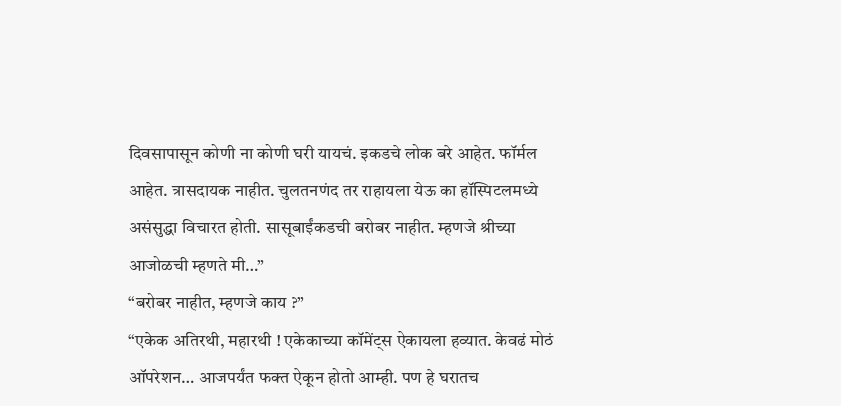दिवसापासून कोणी ना कोणी घरी यायचं. इकडचे लोक बरे आहेत. फॉर्मल आहेत. त्रासदायक नाहीत. चुलतनणंद तर राहायला येऊ का हॉस्पिटलमध्ये असंसुद्धा विचारत होती. सासूबाईंकडची बरोबर नाहीत. म्हणजे श्रीच्या आजोळची म्हणते मी…”
“बरोबर नाहीत, म्हणजे काय ?”
“एकेक अतिरथी, महारथी ! एकेकाच्या कॉमेंट्स ऐकायला हव्यात. केवढं मोठं ऑपरेशन… आजपर्यंत फक्त ऐकून होतो आम्ही. पण हे घरातच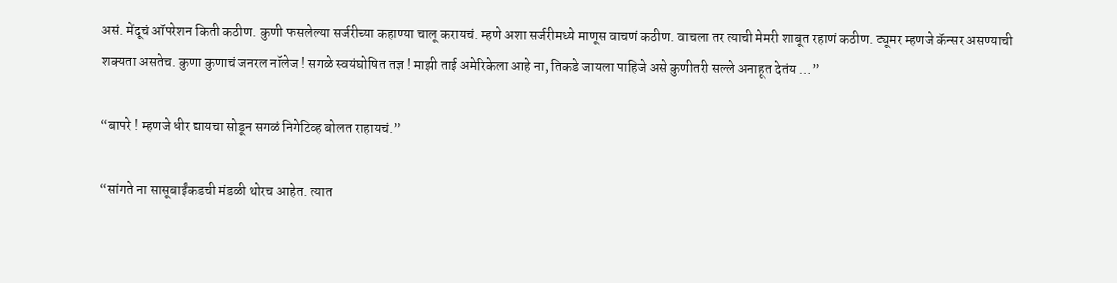असं. मेंदूचं ऑपरेशन किती कठीण. कुणी फसलेल्या सर्जरीच्या कहाण्या चालू करायचं. म्हणे अशा सर्जरीमध्ये माणूस वाचणं कठीण. वाचला तर त्याची मेमरी शाबूत रहाणं कठीण. ट्यूमर म्हणजे कॅन्सर असण्याची शक्यता असतेच. कुणा कुणाचं जनरल नॉलेज ! सगळे स्वयंघोषित तज्ञ ! माझी ताई अमेरिकेला आहे ना, तिकडे जायला पाहिजे असे कुणीतरी सल्ले अनाहूत देतंय …”

“बापरे ! म्हणजे धीर द्यायचा सोडून सगळं निगेटिव्ह बोलत राहायचं.”

“सांगते ना सासूबाईंकडची मंडळी थोरच आहेत. त्यात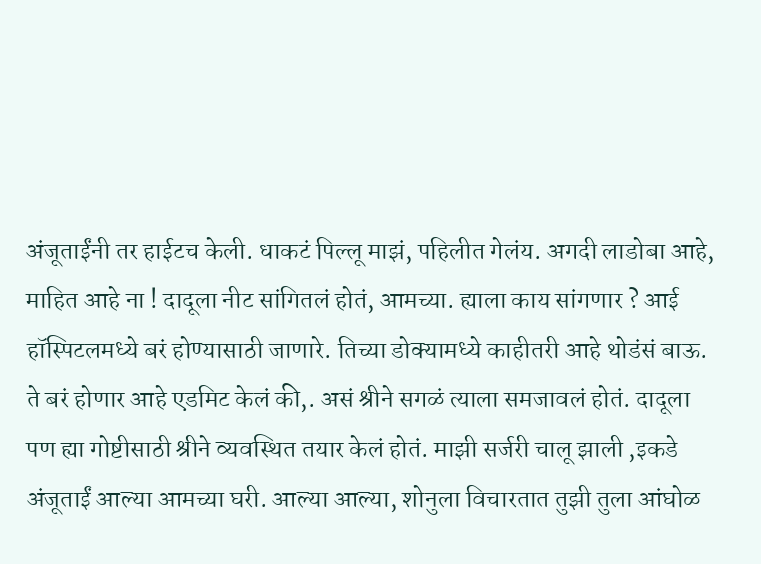अंजूताईंनी तर हाईटच केली. धाकटं पिल्लू माझं, पहिलीत गेलंय. अगदी लाडोबा आहे, माहित आहे ना ! दादूला नीट सांगितलं होतं, आमच्या. ह्याला काय सांगणार ? आई हॉस्पिटलमध्ये बरं होण्यासाठी जाणारे. तिच्या डोक्यामध्ये काहीतरी आहे थोडंसं बाऊ. ते बरं होणार आहे एडमिट केलं की,. असं श्रीने सगळं त्याला समजावलं होतं. दादूला पण ह्या गोष्टीसाठी श्रीने व्यवस्थित तयार केलं होतं. माझी सर्जरी चालू झाली ,इकडे अंजूताईं आल्या आमच्या घरी. आल्या आल्या, शोनुला विचारतात तुझी तुला आंघोळ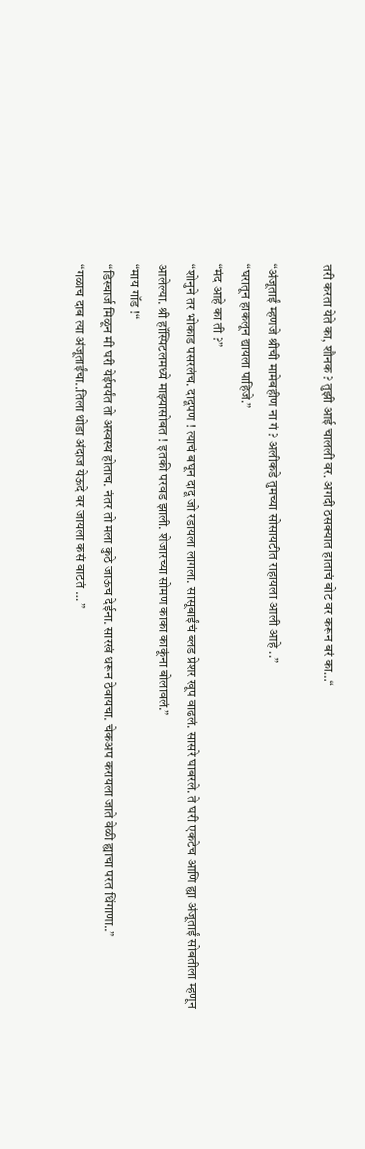तरी करता येते का, शौनक ? तुझी आई चालली वर. अगदी ठसक्यात हाताचं बोट वर करून बरं का…“

“अंजूताईं म्हणजे श्रीची मामेबहीण ना गं ? अलीकडे तुमच्या सोसायटीत राहायला आली आहे ..”
“घरातून हाकलून द्यायला पाहिजे.”
“मंद आहे का ती ?”
“शोनुने तर भोकाड पसरलंच. दादूपण ! त्याचं बघून दादू जो रडायला लागला. सासूबाईंचं ब्लड प्रेशर खूप वाढलं. सासरे घाबरले. ते घरी एकटेच आणि ह्या अंजूताईं सोबतीला म्हणून आलेल्या. श्री हॉस्पिटलमध्ये माझ्यासोबत ! इतकी परवड झाली. शेजारच्या सोमण काका काकूंना बोलावलं.”
“माय गॉड !“
“डिस्चार्ज मिळून मी घरी येईपर्यंत तो अस्वस्थ होताच. नंतर तो मला कुठे जाऊच देईना. सारखं धरून ठेवायचा. चेकअप करायला जाते वेळी ह्याचा परत धिंगाणा..”
“गळाच दाब त्या अंजूताईंचा..तिला थोडा अंदाज येऊदे वर जायला कसं वाटतं … ”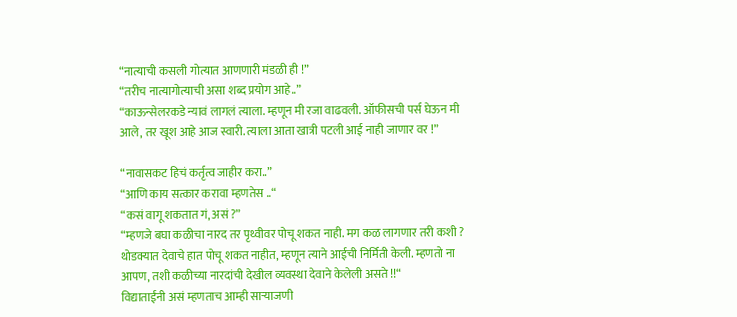“नात्याची कसली गोत्यात आणणारी मंडळी ही !”
“तरीच नात्यागोत्याची असा शब्द प्रयोग आहे..”
“काऊन्सेलरकडे न्यावं लागलं त्याला. म्हणून मी रजा वाढवली. ऑफीसची पर्स घेऊन मी आले, तर खूश आहे आज स्वारी. त्याला आता खात्री पटली आई नाही जाणार वर !”

“नावासकट हिचं कर्तृत्व जाहीर करा..”
“आणि काय सत्कार करावा म्हणतेस ..“
“कसं वागू शकतात गं, असं ?”
“म्हणजे बघा कळीचा नारद तर पृथ्वीवर पोचू शकत नाही. मग कळ लागणार तरी कशी ? थोडक्यात देवाचे हात पोचू शकत नाहीत, म्हणून त्याने आईची निर्मिती केली. म्हणतो ना आपण, तशी कळीच्या नारदांची देखील व्यवस्था देवाने केलेली असते !!“
विद्याताईंनी असं म्हणताच आम्ही साऱ्याजणी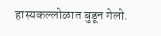हास्यकल्लोळात बुडून गेलो.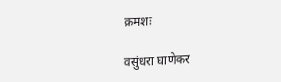क्रमशः

वसुंधरा घाणेकर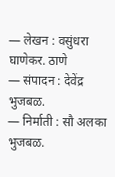— लेखन : वसुंधरा घाणेकर. ठाणे
— संपादन : देवेंद्र भुजबळ.
— निर्माती : सौ अलका भुजबळ.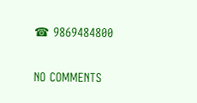☎ 9869484800

NO COMMENTS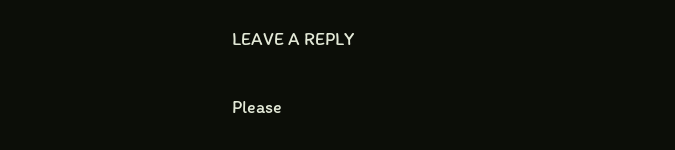LEAVE A REPLY

Please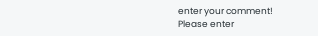enter your comment!
Please enter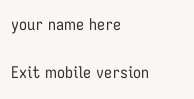your name here

Exit mobile version